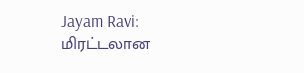Jayam Ravi: மிரட்டலான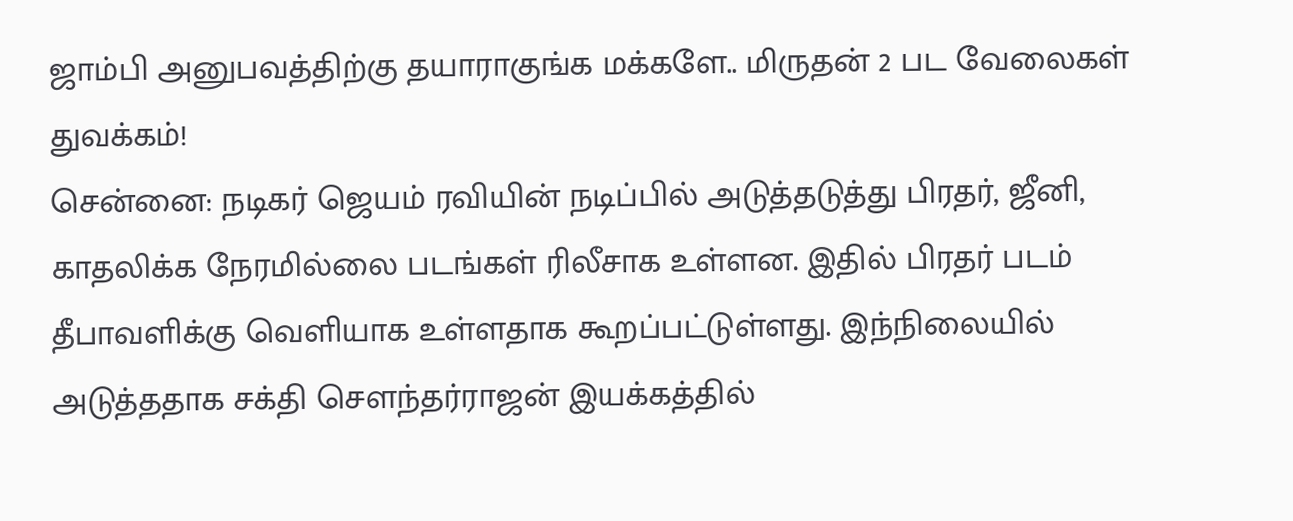ஜாம்பி அனுபவத்திற்கு தயாராகுங்க மக்களே.. மிருதன் 2 பட வேலைகள் துவக்கம்!
சென்னை: நடிகர் ஜெயம் ரவியின் நடிப்பில் அடுத்தடுத்து பிரதர், ஜீனி, காதலிக்க நேரமில்லை படங்கள் ரிலீசாக உள்ளன. இதில் பிரதர் படம் தீபாவளிக்கு வெளியாக உள்ளதாக கூறப்பட்டுள்ளது. இந்நிலையில் அடுத்ததாக சக்தி சௌந்தர்ராஜன் இயக்கத்தில்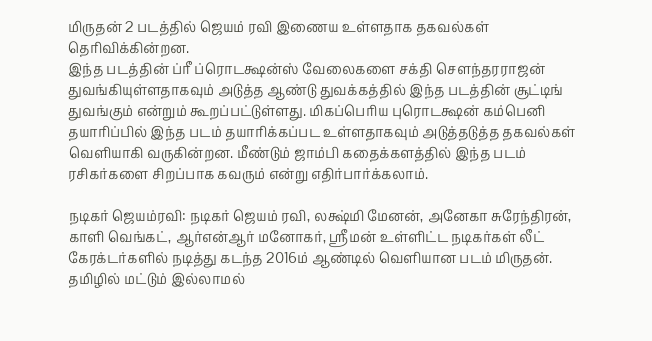மிருதன் 2 படத்தில் ஜெயம் ரவி இணைய உள்ளதாக தகவல்கள் தெரிவிக்கின்றன.
இந்த படத்தின் ப்ரீ ப்ரொடக்ஷன்ஸ் வேலைகளை சக்தி சௌந்தரராஜன் துவங்கியுள்ளதாகவும் அடுத்த ஆண்டு துவக்கத்தில் இந்த படத்தின் சூட்டிங் துவங்கும் என்றும் கூறப்பட்டுள்ளது. மிகப்பெரிய புரொடக்ஷன் கம்பெனி தயாரிப்பில் இந்த படம் தயாரிக்கப்பட உள்ளதாகவும் அடுத்தடுத்த தகவல்கள் வெளியாகி வருகின்றன. மீண்டும் ஜாம்பி கதைக்களத்தில் இந்த படம் ரசிகர்களை சிறப்பாக கவரும் என்று எதிர்பார்க்கலாம்.

நடிகர் ஜெயம்ரவி: நடிகர் ஜெயம் ரவி, லக்ஷ்மி மேனன், அனேகா சுரேந்திரன், காளி வெங்கட், ஆர்என்ஆர் மனோகர், ஸ்ரீமன் உள்ளிட்ட நடிகர்கள் லீட் கேரக்டர்களில் நடித்து கடந்த 2016ம் ஆண்டில் வெளியான படம் மிருதன். தமிழில் மட்டும் இல்லாமல்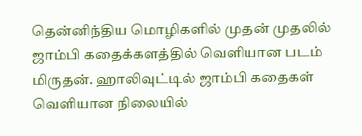தென்னிந்திய மொழிகளில் முதன் முதலில் ஜாம்பி கதைக்களத்தில் வெளியான படம் மிருதன். ஹாலிவுட்டில் ஜாம்பி கதைகள் வெளியான நிலையில்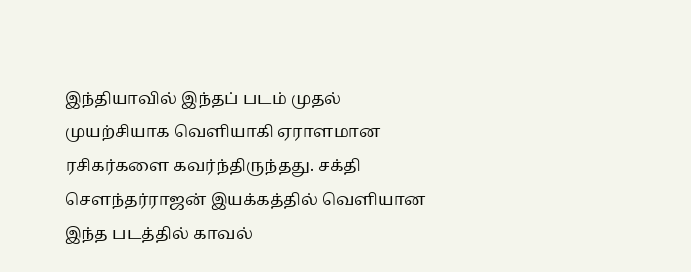இந்தியாவில் இந்தப் படம் முதல் முயற்சியாக வெளியாகி ஏராளமான ரசிகர்களை கவர்ந்திருந்தது. சக்தி சௌந்தர்ராஜன் இயக்கத்தில் வெளியான இந்த படத்தில் காவல்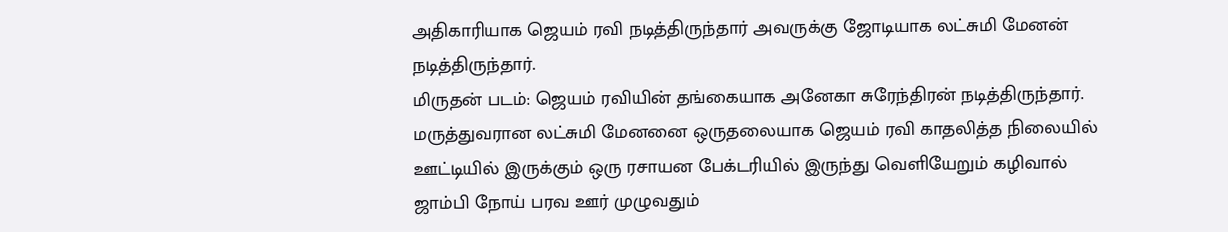அதிகாரியாக ஜெயம் ரவி நடித்திருந்தார் அவருக்கு ஜோடியாக லட்சுமி மேனன் நடித்திருந்தார்.
மிருதன் படம்: ஜெயம் ரவியின் தங்கையாக அனேகா சுரேந்திரன் நடித்திருந்தார். மருத்துவரான லட்சுமி மேனனை ஒருதலையாக ஜெயம் ரவி காதலித்த நிலையில் ஊட்டியில் இருக்கும் ஒரு ரசாயன பேக்டரியில் இருந்து வெளியேறும் கழிவால் ஜாம்பி நோய் பரவ ஊர் முழுவதும்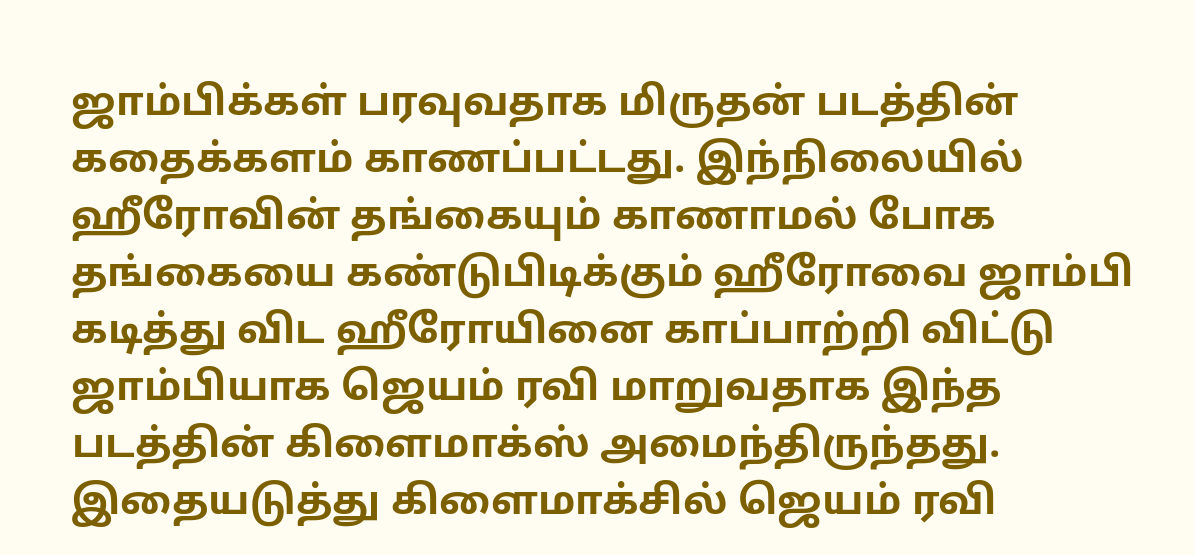ஜாம்பிக்கள் பரவுவதாக மிருதன் படத்தின் கதைக்களம் காணப்பட்டது. இந்நிலையில் ஹீரோவின் தங்கையும் காணாமல் போக தங்கையை கண்டுபிடிக்கும் ஹீரோவை ஜாம்பி கடித்து விட ஹீரோயினை காப்பாற்றி விட்டு ஜாம்பியாக ஜெயம் ரவி மாறுவதாக இந்த படத்தின் கிளைமாக்ஸ் அமைந்திருந்தது. இதையடுத்து கிளைமாக்சில் ஜெயம் ரவி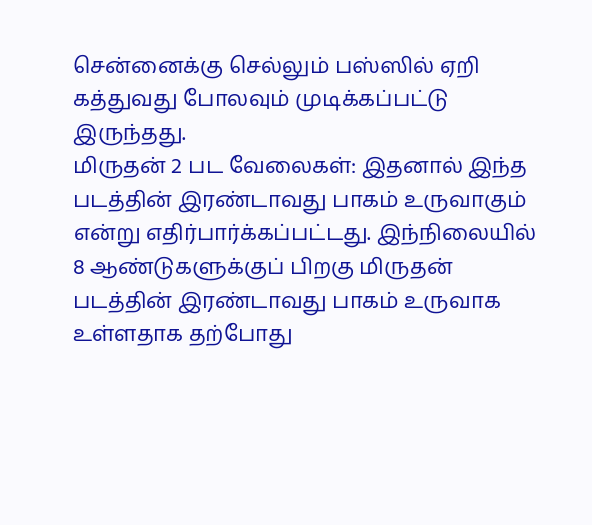சென்னைக்கு செல்லும் பஸ்ஸில் ஏறி கத்துவது போலவும் முடிக்கப்பட்டு இருந்தது.
மிருதன் 2 பட வேலைகள்: இதனால் இந்த படத்தின் இரண்டாவது பாகம் உருவாகும் என்று எதிர்பார்க்கப்பட்டது. இந்நிலையில் 8 ஆண்டுகளுக்குப் பிறகு மிருதன் படத்தின் இரண்டாவது பாகம் உருவாக உள்ளதாக தற்போது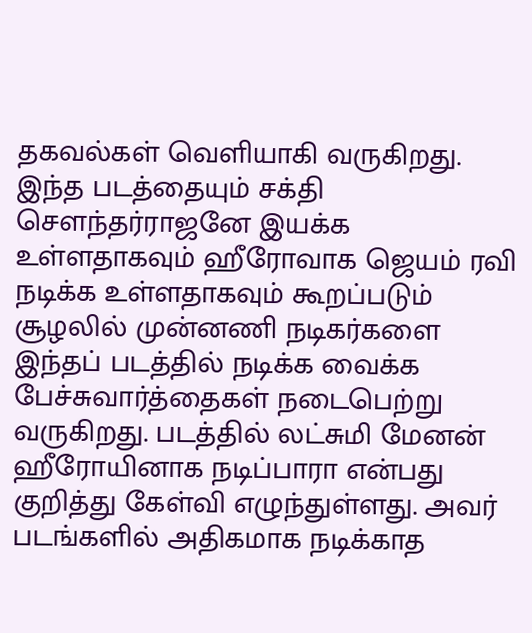தகவல்கள் வெளியாகி வருகிறது. இந்த படத்தையும் சக்தி சௌந்தர்ராஜனே இயக்க உள்ளதாகவும் ஹீரோவாக ஜெயம் ரவி நடிக்க உள்ளதாகவும் கூறப்படும் சூழலில் முன்னணி நடிகர்களை இந்தப் படத்தில் நடிக்க வைக்க பேச்சுவார்த்தைகள் நடைபெற்று வருகிறது. படத்தில் லட்சுமி மேனன் ஹீரோயினாக நடிப்பாரா என்பது குறித்து கேள்வி எழுந்துள்ளது. அவர் படங்களில் அதிகமாக நடிக்காத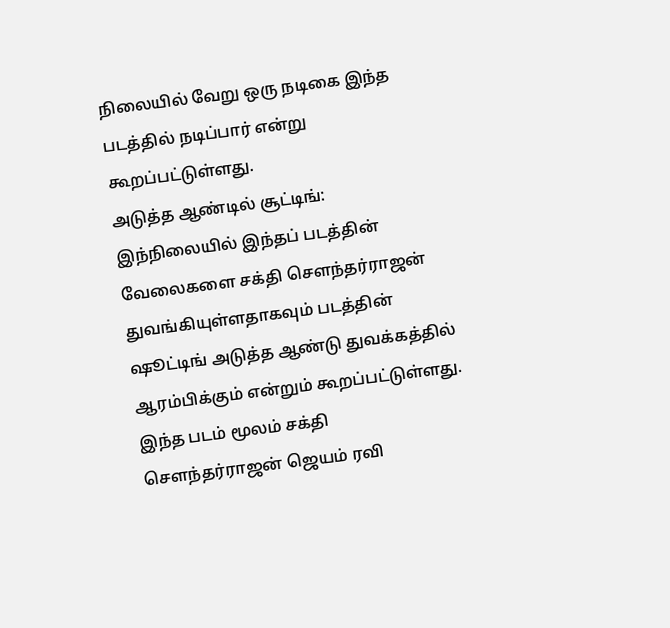நிலையில் வேறு ஒரு நடிகை இந்த படத்தில் நடிப்பார் என்று கூறப்பட்டுள்ளது.
அடுத்த ஆண்டில் சூட்டிங்: இந்நிலையில் இந்தப் படத்தின் வேலைகளை சக்தி சௌந்தர்ராஜன் துவங்கியுள்ளதாகவும் படத்தின் ஷூட்டிங் அடுத்த ஆண்டு துவக்கத்தில் ஆரம்பிக்கும் என்றும் கூறப்பட்டுள்ளது. இந்த படம் மூலம் சக்தி சௌந்தர்ராஜன் ஜெயம் ரவி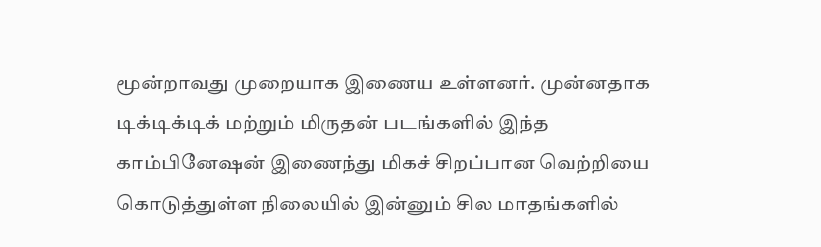மூன்றாவது முறையாக இணைய உள்ளனர். முன்னதாக டிக்டிக்டிக் மற்றும் மிருதன் படங்களில் இந்த காம்பினேஷன் இணைந்து மிகச் சிறப்பான வெற்றியை கொடுத்துள்ள நிலையில் இன்னும் சில மாதங்களில்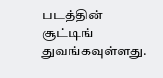படத்தின் சூட்டிங் துவங்கவுள்ளது.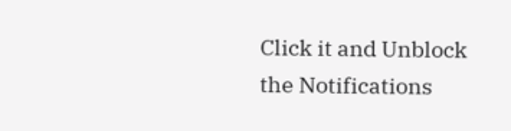Click it and Unblock the Notifications